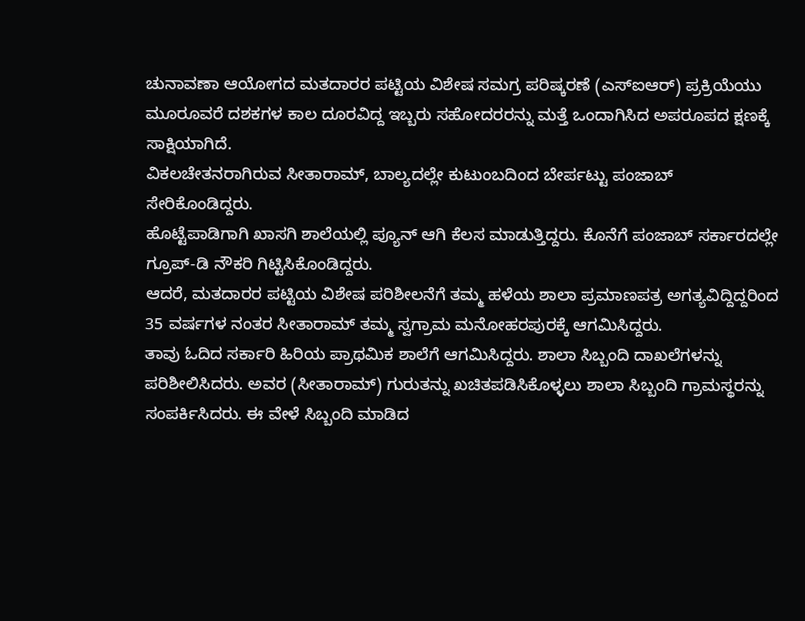ಚುನಾವಣಾ ಆಯೋಗದ ಮತದಾರರ ಪಟ್ಟಿಯ ವಿಶೇಷ ಸಮಗ್ರ ಪರಿಷ್ಕರಣೆ (ಎಸ್ಐಆರ್) ಪ್ರಕ್ರಿಯೆಯು ಮೂರೂವರೆ ದಶಕಗಳ ಕಾಲ ದೂರವಿದ್ದ ಇಬ್ಬರು ಸಹೋದರರನ್ನು ಮತ್ತೆ ಒಂದಾಗಿಸಿದ ಅಪರೂಪದ ಕ್ಷಣಕ್ಕೆ ಸಾಕ್ಷಿಯಾಗಿದೆ.
ವಿಕಲಚೇತನರಾಗಿರುವ ಸೀತಾರಾಮ್, ಬಾಲ್ಯದಲ್ಲೇ ಕುಟುಂಬದಿಂದ ಬೇರ್ಪಟ್ಟು ಪಂಜಾಬ್ ಸೇರಿಕೊಂಡಿದ್ದರು.
ಹೊಟ್ಟೆಪಾಡಿಗಾಗಿ ಖಾಸಗಿ ಶಾಲೆಯಲ್ಲಿ ಪ್ಯೂನ್ ಆಗಿ ಕೆಲಸ ಮಾಡುತ್ತಿದ್ದರು. ಕೊನೆಗೆ ಪಂಜಾಬ್ ಸರ್ಕಾರದಲ್ಲೇ ಗ್ರೂಪ್-ಡಿ ನೌಕರಿ ಗಿಟ್ಟಿಸಿಕೊಂಡಿದ್ದರು.
ಆದರೆ, ಮತದಾರರ ಪಟ್ಟಿಯ ವಿಶೇಷ ಪರಿಶೀಲನೆಗೆ ತಮ್ಮ ಹಳೆಯ ಶಾಲಾ ಪ್ರಮಾಣಪತ್ರ ಅಗತ್ಯವಿದ್ದಿದ್ದರಿಂದ 35 ವರ್ಷಗಳ ನಂತರ ಸೀತಾರಾಮ್ ತಮ್ಮ ಸ್ವಗ್ರಾಮ ಮನೋಹರಪುರಕ್ಕೆ ಆಗಮಿಸಿದ್ದರು.
ತಾವು ಓದಿದ ಸರ್ಕಾರಿ ಹಿರಿಯ ಪ್ರಾಥಮಿಕ ಶಾಲೆಗೆ ಆಗಮಿಸಿದ್ದರು. ಶಾಲಾ ಸಿಬ್ಬಂದಿ ದಾಖಲೆಗಳನ್ನು ಪರಿಶೀಲಿಸಿದರು. ಅವರ (ಸೀತಾರಾಮ್) ಗುರುತನ್ನು ಖಚಿತಪಡಿಸಿಕೊಳ್ಳಲು ಶಾಲಾ ಸಿಬ್ಬಂದಿ ಗ್ರಾಮಸ್ಥರನ್ನು ಸಂಪರ್ಕಿಸಿದರು. ಈ ವೇಳೆ ಸಿಬ್ಬಂದಿ ಮಾಡಿದ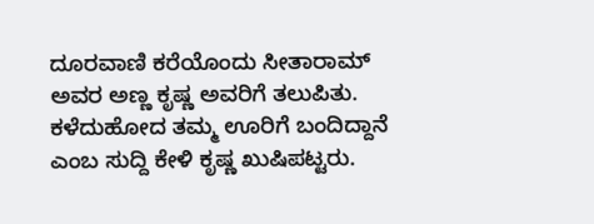ದೂರವಾಣಿ ಕರೆಯೊಂದು ಸೀತಾರಾಮ್ ಅವರ ಅಣ್ಣ ಕೃಷ್ಣ ಅವರಿಗೆ ತಲುಪಿತು. ಕಳೆದುಹೋದ ತಮ್ಮ ಊರಿಗೆ ಬಂದಿದ್ದಾನೆ ಎಂಬ ಸುದ್ದಿ ಕೇಳಿ ಕೃಷ್ಣ ಖುಷಿಪಟ್ಟರು.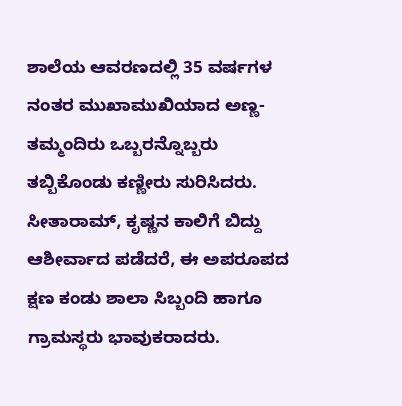ಶಾಲೆಯ ಆವರಣದಲ್ಲಿ 35 ವರ್ಷಗಳ ನಂತರ ಮುಖಾಮುಖಿಯಾದ ಅಣ್ಣ-ತಮ್ಮಂದಿರು ಒಬ್ಬರನ್ನೊಬ್ಬರು ತಬ್ಬಿಕೊಂಡು ಕಣ್ಣೀರು ಸುರಿಸಿದರು. ಸೀತಾರಾಮ್, ಕೃಷ್ಣನ ಕಾಲಿಗೆ ಬಿದ್ದು ಆಶೀರ್ವಾದ ಪಡೆದರೆ, ಈ ಅಪರೂಪದ ಕ್ಷಣ ಕಂಡು ಶಾಲಾ ಸಿಬ್ಬಂದಿ ಹಾಗೂ ಗ್ರಾಮಸ್ಥರು ಭಾವುಕರಾದರು.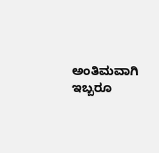ಅಂತಿಮವಾಗಿ ಇಬ್ಬರೂ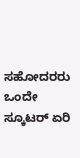ಸಹೋದರರು ಒಂದೇ ಸ್ಕೂಟರ್ ಏರಿ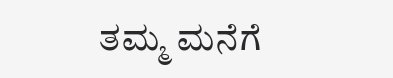ತಮ್ಮ ಮನೆಗೆ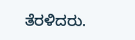ತೆರಳಿದರು.